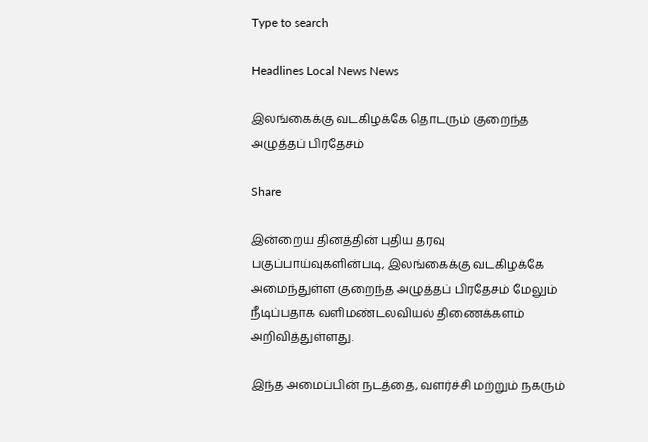Type to search

Headlines Local News News

இலங்கைக்கு வடகிழக்கே தொடரும் குறைந்த அழுத்தப் பிரதேசம்

Share

இன்றைய தினத்தின் புதிய தரவு பகுப்பாய்வுகளின்படி, இலங்கைக்கு வடகிழக்கே அமைந்துள்ள குறைந்த அழுத்தப் பிரதேசம் மேலும் நீடிப்பதாக வளிமண்டலவியல் திணைக்களம் அறிவித்துள்ளது.

இந்த அமைப்பின் நடத்தை, வளர்ச்சி மற்றும் நகரும்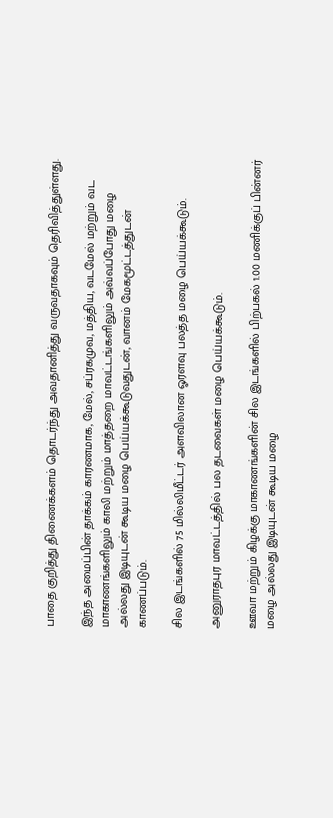பாதை குறித்து திணைக்களம் தொடர்ந்து அவதானித்து வருவதாகவும் தெரிவித்துள்ளது.

இந்த அமைப்பின் தாக்கம் காரணமாக, மேல், சப்ரகமுவ, மத்திய, வடமேல் மற்றும் வட மாகாணங்களிலும் காலி மற்றும் மாத்தறை மாவட்டங்களிலும் அவ்வப்போது மழை அல்லது இடியுடன் கூடிய மழை பெய்யக்கூடுவதுடன், வானம் மேகமூட்டத்துடன் காணப்படும்.

சில இடங்களில் 75 மில்லிமீட்டர் அளவிலான ஓரளவு பலத்த மழை பெய்யக்கூடும்.

அனுராதபுர மாவட்டத்தில் பல தடவைகள் மழை பெய்யக்கூடும்.

ஊவா மற்றும் கிழக்கு மாகாணங்களின் சில இடங்களில் பிற்பகல் 1.00 மணிக்குப் பின்னர் மழை அல்லது இடியுடன் கூடிய மழை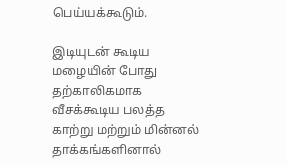பெய்யக்கூடும்.

இடியுடன் கூடிய மழையின் போது தற்காலிகமாக வீசக்கூடிய பலத்த காற்று மற்றும் மின்னல் தாக்கங்களினால்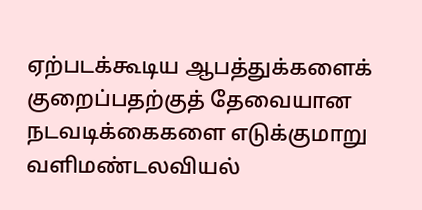ஏற்படக்கூடிய ஆபத்துக்களைக் குறைப்பதற்குத் தேவையான நடவடிக்கைகளை எடுக்குமாறு வளிமண்டலவியல்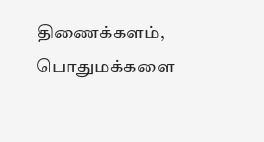திணைக்களம், பொதுமக்களை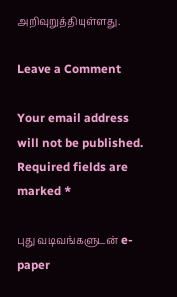அறிவுறுத்தியுள்ளது.

Leave a Comment

Your email address will not be published. Required fields are marked *

புது வடிவங்களுடன் e-paper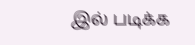இல் படிக்க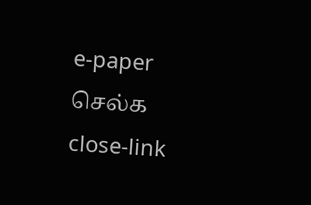e-paper செல்க
close-link